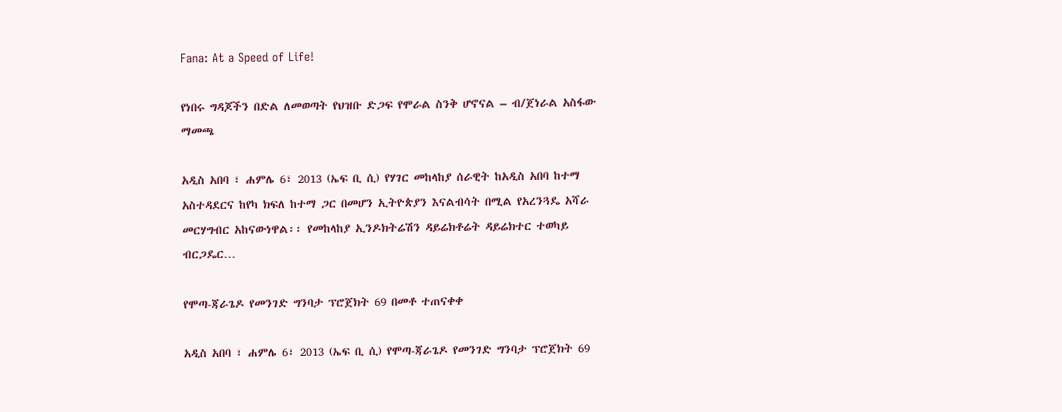Fana: At a Speed of Life!

የነበሩ ግዳጆችን በድል ለመወጣት የህዝቡ ድጋፍ የሞራል ስንቅ ሆኖናል – ብ/ጀነራል አስፋው ማመጫ

አዲስ አበባ ፣ ሐምሌ 6፣ 2013 (ኤፍ ቢ ሲ) የሃገር መከላከያ ሰራዊት ከአዲስ አበባ ከተማ አስተዳደርና ከየካ ክፍለ ከተማ ጋር በመሆን ኢትዮጵያን እናልብሳት በሚል የአረንጓዴ አሻራ መርሃግብር አከናውነዋል፡፡ የመከላከያ ኢንዶክትሬሽን ዳይሬክቶሬት ዳይሬክተር ተወካይ ብርጋዴር…

የሞጣ-ጃራጌዶ የመንገድ ግንባታ ፕሮጀክት 69 በመቶ ተጠናቀቀ

አዲስ አበባ ፣ ሐምሌ 6፣ 2013 (ኤፍ ቢ ሲ) የሞጣ-ጃራጌዶ የመንገድ ግንባታ ፕሮጀክት 69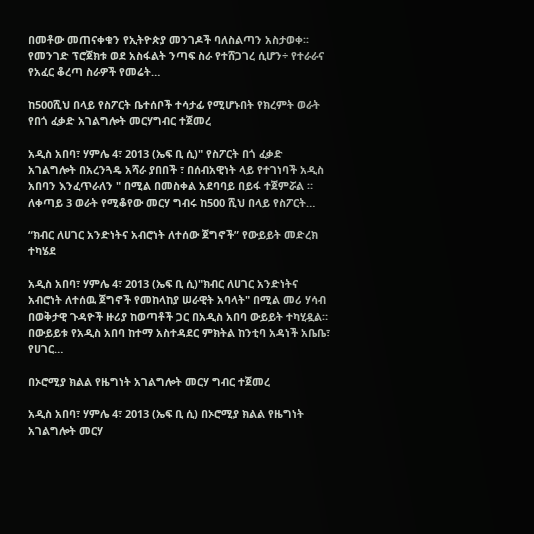በመቶው መጠናቀቁን የኢትዮጵያ መንገዶች ባለስልጣን አስታወቀ፡፡ የመንገድ ፕሮጀክቱ ወደ አስፋልት ንጣፍ ስራ የተሸጋገረ ሲሆን÷ የተራራና የአፈር ቆረጣ ስራዎች የመሬት…

ከ500ሺህ በላይ የስፖርት ቤተሰቦች ተሳታፊ የሚሆኑበት የክረምት ወራት የበጎ ፈቃድ አገልግሎት መርሃግብር ተጀመረ

አዲስ አበባ፣ ሃምሌ 4፣ 2013 (ኤፍ ቢ ሲ)" የስፖርት በጎ ፈቃድ አገልግሎት በአረንጓዴ አሻራ ያበበች ፣ በሰብአዊነት ላይ የተገነባች አዲስ አበባን እንፈጥራለን " በሚል በመስቀል አደባባይ በይፋ ተጀምሯል ። ለቀጣይ 3 ወራት የሚቆየው መርሃ ግብሩ ከ500 ሺህ በላይ የስፖርት…

“ክብር ለሀገር አንድነትና አብሮነት ለተሰው ጀግኖች” የውይይት መድረክ ተካሄደ

አዲስ አበባ፣ ሃምሌ 4፣ 2013 (ኤፍ ቢ ሲ)"ክብር ለሀገር አንድነትና አብሮነት ለተሰዉ ጀግኖች የመከላከያ ሠራዊት አባላት" በሚል መሪ ሃሳብ በወቅታዊ ጉዳዮች ዙሪያ ከወጣቶች ጋር በአዲስ አበባ ውይይት ተካሂዷል። በውይይቱ የአዲስ አበባ ከተማ አስተዳደር ምክትል ከንቲባ አዳነች አቤቤ፣ የሀገር…

በኦሮሚያ ክልል የዜግነት አገልግሎት መርሃ ግብር ተጀመረ

አዲስ አበባ፣ ሃምሌ 4፣ 2013 (ኤፍ ቢ ሲ) በኦሮሚያ ክልል የዜግነት አገልግሎት መርሃ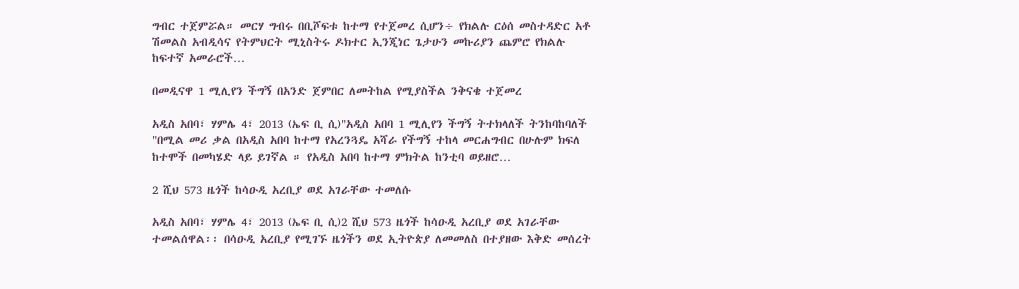ግብር ተጀምሯል። መርሃ ግብሩ በቢሾፍቱ ከተማ የተጀመረ ሲሆን÷ የክልሉ ርዕሰ መስተዳድር አቶ ሽመልስ አብዲሳና የትምህርት ሚኒስትሩ ዶክተር ኢንጂነር ጌታሁን መኩሪያን ጨምሮ የክልሉ ከፍተኛ አመራሮች…

በመዲናዋ 1 ሚሊየን ችግኝ በአንድ ጀምበር ለመትከል የሚያስችል ንቅናቄ ተጀመረ

አዲስ አበባ፣ ሃምሌ 4፣ 2013 (ኤፍ ቢ ሲ)"አዲስ አበባ 1 ሚሊየን ችግኝ ትተክላለች ትንከባከባለች "በሚል መሪ ቃል በአዲስ አበባ ከተማ የአረንጓዴ አሻራ የችግኝ ተከላ መርሐግብር በሁሉም ክፍለ ከተሞች በመካሄድ ላይ ይገኛል ። የአዲስ አበባ ከተማ ምክትል ከንቲባ ወይዘሮ…

2 ሺህ 573 ዜጎች ከሳዑዲ አረቢያ ወደ አገራቸው ተመለሱ

አዲስ አበባ፣ ሃምሌ 4፣ 2013 (ኤፍ ቢ ሲ)2 ሺህ 573 ዜጎች ከሳዑዲ አረቢያ ወደ አገራቸው ተመልሰዋል፡፡ በሳዑዲ አረቢያ የሚገኙ ዜጎችን ወደ ኢትዮጵያ ለመመለስ በተያዘው እቅድ መሰረት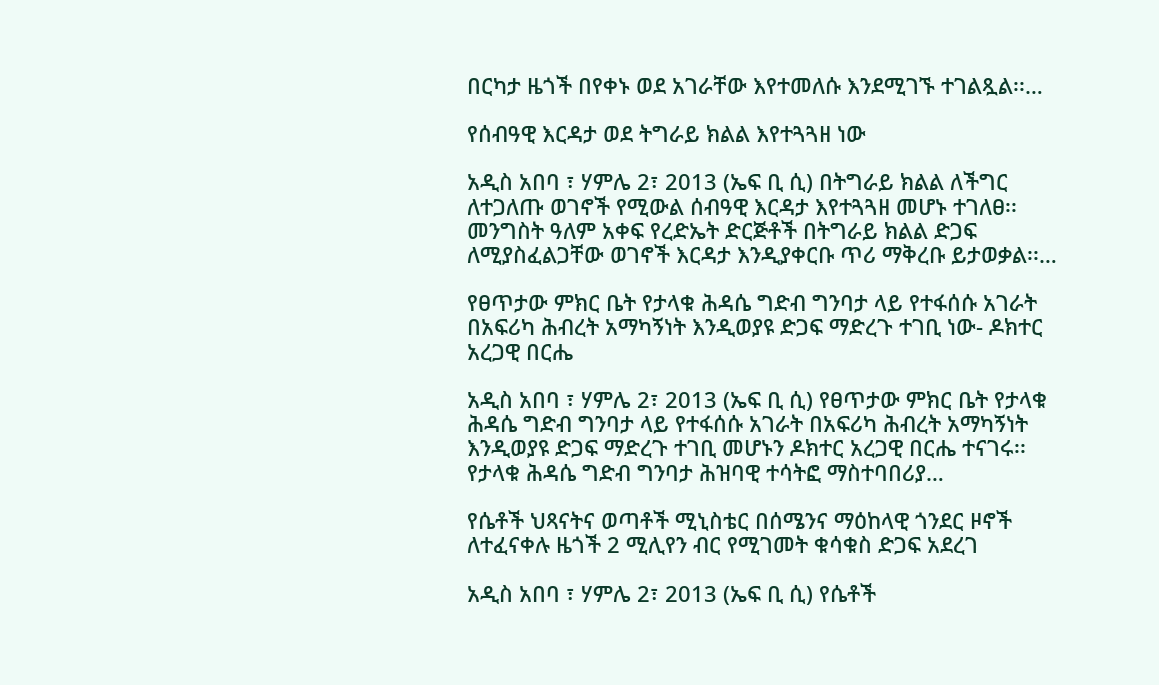በርካታ ዜጎች በየቀኑ ወደ አገራቸው እየተመለሱ እንደሚገኙ ተገልጿል፡፡…

የሰብዓዊ እርዳታ ወደ ትግራይ ክልል እየተጓጓዘ ነው

አዲስ አበባ ፣ ሃምሌ 2፣ 2013 (ኤፍ ቢ ሲ) በትግራይ ክልል ለችግር ለተጋለጡ ወገኖች የሚውል ሰብዓዊ እርዳታ እየተጓጓዘ መሆኑ ተገለፀ፡፡ መንግስት ዓለም አቀፍ የረድኤት ድርጅቶች በትግራይ ክልል ድጋፍ ለሚያስፈልጋቸው ወገኖች እርዳታ እንዲያቀርቡ ጥሪ ማቅረቡ ይታወቃል፡፡…

የፀጥታው ምክር ቤት የታላቁ ሕዳሴ ግድብ ግንባታ ላይ የተፋሰሱ አገራት በአፍሪካ ሕብረት አማካኝነት እንዲወያዩ ድጋፍ ማድረጉ ተገቢ ነው- ዶክተር አረጋዊ በርሔ

አዲስ አበባ ፣ ሃምሌ 2፣ 2013 (ኤፍ ቢ ሲ) የፀጥታው ምክር ቤት የታላቁ ሕዳሴ ግድብ ግንባታ ላይ የተፋሰሱ አገራት በአፍሪካ ሕብረት አማካኝነት እንዲወያዩ ድጋፍ ማድረጉ ተገቢ መሆኑን ዶክተር አረጋዊ በርሔ ተናገሩ፡፡ የታላቁ ሕዳሴ ግድብ ግንባታ ሕዝባዊ ተሳትፎ ማስተባበሪያ…

የሴቶች ህጻናትና ወጣቶች ሚኒስቴር በሰሜንና ማዕከላዊ ጎንደር ዞኖች ለተፈናቀሉ ዜጎች 2 ሚሊየን ብር የሚገመት ቁሳቁስ ድጋፍ አደረገ

አዲስ አበባ ፣ ሃምሌ 2፣ 2013 (ኤፍ ቢ ሲ) የሴቶች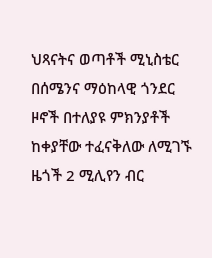ህጻናትና ወጣቶች ሚኒስቴር በሰሜንና ማዕከላዊ ጎንደር ዞኖች በተለያዩ ምክንያቶች ከቀያቸው ተፈናቅለው ለሚገኙ ዜጎች 2 ሚሊየን ብር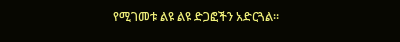የሚገመቱ ልዩ ልዩ ድጋፎችን አድርጓል።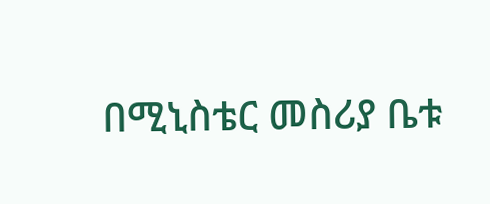በሚኒስቴር መስሪያ ቤቱ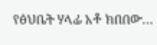የፅህቤት ሃላፊ አቶ ክበበው…